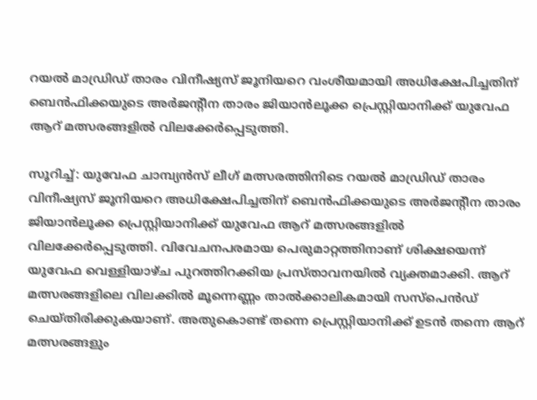റയല്‍ മാഡ്രിഡ് താരം വിനീഷ്യസ് ജൂനിയറെ വംശീയമായി അധിക്ഷേപിച്ചതിന് ബെന്‍ഫിക്കയുടെ അര്‍ജന്റീന താരം ജിയാന്‍ലൂക്ക പ്രെസ്റ്റിയാനിക്ക് യുവേഫ ആറ് മത്സരങ്ങളില്‍ വിലക്കേര്‍പ്പെടുത്തി.

സൂറിച്ച്: യുവേഫ ചാമ്പ്യന്‍സ് ലീഗ് മത്സരത്തിനിടെ റയല്‍ മാഡ്രിഡ് താരം വിനീഷ്യസ് ജൂനിയറെ അധിക്ഷേപിച്ചതിന് ബെന്‍ഫിക്കയുടെ അര്‍ജന്റീന താരം ജിയാന്‍ലൂക്ക പ്രെസ്റ്റിയാനിക്ക് യുവേഫ ആറ് മത്സരങ്ങളില്‍ വിലക്കേര്‍പ്പെടുത്തി. വിവേചനപരമായ പെരുമാറ്റത്തിനാണ് ശിക്ഷയെന്ന് യുവേഫ വെള്ളിയാഴ്ച പുറത്തിറക്കിയ പ്രസ്താവനയില്‍ വ്യക്തമാക്കി. ആറ് മത്സരങ്ങളിലെ വിലക്കില്‍ മൂന്നെണ്ണം താല്‍ക്കാലികമായി സസ്‌പെന്‍ഡ് ചെയ്തിരിക്കുകയാണ്. അതുകൊണ്ട് തന്നെ പ്രെസ്റ്റിയാനിക്ക് ഉടന്‍ തന്നെ ആറ് മത്സരങ്ങളും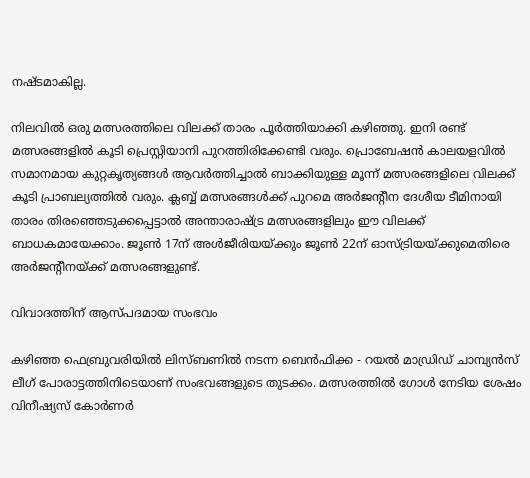നഷ്ടമാകില്ല.

നിലവില്‍ ഒരു മത്സരത്തിലെ വിലക്ക് താരം പൂര്‍ത്തിയാക്കി കഴിഞ്ഞു. ഇനി രണ്ട് മത്സരങ്ങളില്‍ കൂടി പ്രെസ്റ്റിയാനി പുറത്തിരിക്കേണ്ടി വരും. പ്രൊബേഷന്‍ കാലയളവില്‍ സമാനമായ കുറ്റകൃത്യങ്ങള്‍ ആവര്‍ത്തിച്ചാല്‍ ബാക്കിയുള്ള മൂന്ന് മത്സരങ്ങളിലെ വിലക്ക് കൂടി പ്രാബല്യത്തില്‍ വരും. ക്ലബ്ബ് മത്സരങ്ങള്‍ക്ക് പുറമെ അര്‍ജന്റീന ദേശീയ ടീമിനായി താരം തിരഞ്ഞെടുക്കപ്പെട്ടാല്‍ അന്താരാഷ്ട്ര മത്സരങ്ങളിലും ഈ വിലക്ക് ബാധകമായേക്കാം. ജൂണ്‍ 17ന് അള്‍ജീരിയയ്ക്കും ജൂണ്‍ 22ന് ഓസ്ട്രിയയ്ക്കുമെതിരെ അര്‍ജന്റീനയ്ക്ക് മത്സരങ്ങളുണ്ട്.

വിവാദത്തിന് ആസ്പദമായ സംഭവം

കഴിഞ്ഞ ഫെബ്രുവരിയില്‍ ലിസ്ബണില്‍ നടന്ന ബെന്‍ഫിക്ക - റയല്‍ മാഡ്രിഡ് ചാമ്പ്യന്‍സ് ലീഗ് പോരാട്ടത്തിനിടെയാണ് സംഭവങ്ങളുടെ തുടക്കം. മത്സരത്തില്‍ ഗോള്‍ നേടിയ ശേഷം വിനീഷ്യസ് കോര്‍ണര്‍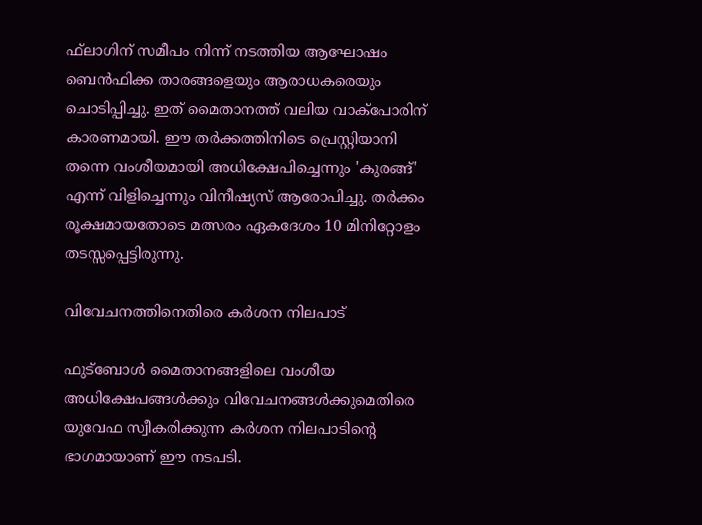ഫ്‌ലാഗിന് സമീപം നിന്ന് നടത്തിയ ആഘോഷം ബെന്‍ഫിക്ക താരങ്ങളെയും ആരാധകരെയും ചൊടിപ്പിച്ചു. ഇത് മൈതാനത്ത് വലിയ വാക്‌പോരിന് കാരണമായി. ഈ തര്‍ക്കത്തിനിടെ പ്രെസ്റ്റിയാനി തന്നെ വംശീയമായി അധിക്ഷേപിച്ചെന്നും 'കുരങ്ങ്' എന്ന് വിളിച്ചെന്നും വിനീഷ്യസ് ആരോപിച്ചു. തര്‍ക്കം രൂക്ഷമായതോടെ മത്സരം ഏകദേശം 10 മിനിറ്റോളം തടസ്സപ്പെട്ടിരുന്നു.

വിവേചനത്തിനെതിരെ കര്‍ശന നിലപാട്

ഫുട്‌ബോള്‍ മൈതാനങ്ങളിലെ വംശീയ അധിക്ഷേപങ്ങള്‍ക്കും വിവേചനങ്ങള്‍ക്കുമെതിരെ യുവേഫ സ്വീകരിക്കുന്ന കര്‍ശന നിലപാടിന്റെ ഭാഗമായാണ് ഈ നടപടി.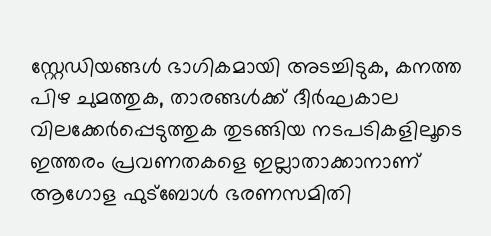സ്റ്റേഡിയങ്ങള്‍ ഭാഗികമായി അടച്ചിടുക, കനത്ത പിഴ ചുമത്തുക, താരങ്ങള്‍ക്ക് ദീര്‍ഘകാല വിലക്കേര്‍പ്പെടുത്തുക തുടങ്ങിയ നടപടികളിലൂടെ ഇത്തരം പ്രവണതകളെ ഇല്ലാതാക്കാനാണ് ആഗോള ഫുട്‌ബോള്‍ ഭരണസമിതി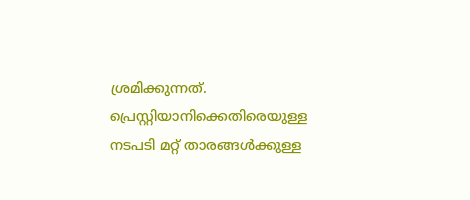ശ്രമിക്കുന്നത്. പ്രെസ്റ്റിയാനിക്കെതിരെയുള്ള നടപടി മറ്റ് താരങ്ങള്‍ക്കുള്ള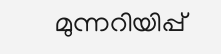മുന്നറിയിപ്പ്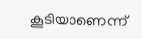കൂടിയാണെന്ന്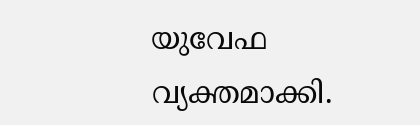യുവേഫ വ്യക്തമാക്കി.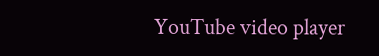YouTube video player